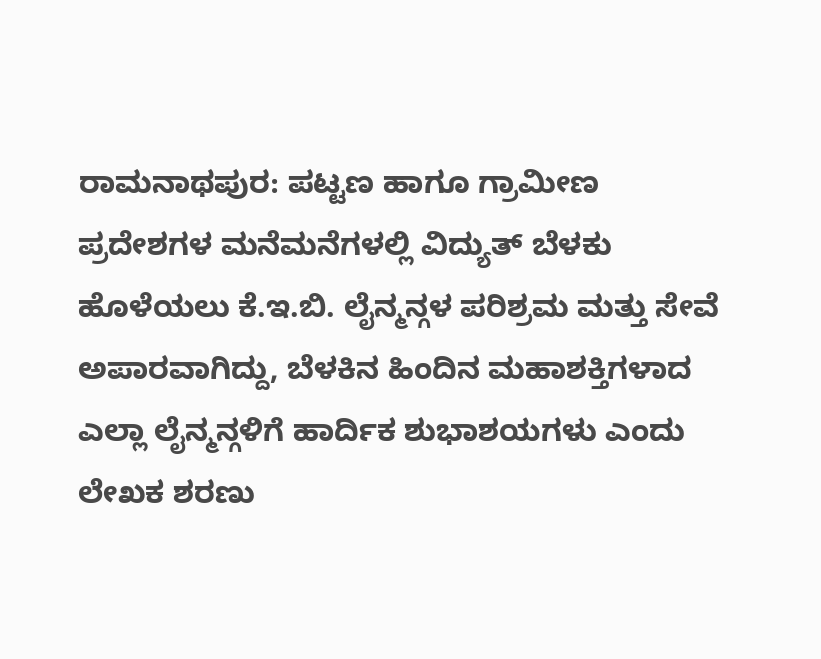ರಾಮನಾಥಪುರ: ಪಟ್ಟಣ ಹಾಗೂ ಗ್ರಾಮೀಣ ಪ್ರದೇಶಗಳ ಮನೆಮನೆಗಳಲ್ಲಿ ವಿದ್ಯುತ್ ಬೆಳಕು ಹೊಳೆಯಲು ಕೆ.ಇ.ಬಿ. ಲೈನ್ಮನ್ಗಳ ಪರಿಶ್ರಮ ಮತ್ತು ಸೇವೆ ಅಪಾರವಾಗಿದ್ದು, ಬೆಳಕಿನ ಹಿಂದಿನ ಮಹಾಶಕ್ತಿಗಳಾದ ಎಲ್ಲಾ ಲೈನ್ಮನ್ಗಳಿಗೆ ಹಾರ್ದಿಕ ಶುಭಾಶಯಗಳು ಎಂದು ಲೇಖಕ ಶರಣು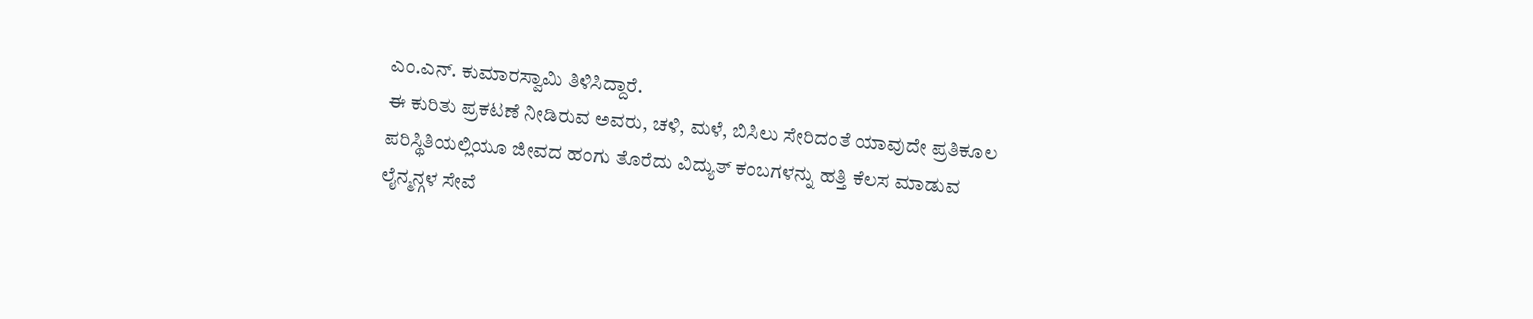ಎಂ.ಎನ್. ಕುಮಾರಸ್ವಾಮಿ ತಿಳಿಸಿದ್ದಾರೆ.
ಈ ಕುರಿತು ಪ್ರಕಟಣೆ ನೀಡಿರುವ ಅವರು, ಚಳಿ, ಮಳೆ, ಬಿಸಿಲು ಸೇರಿದಂತೆ ಯಾವುದೇ ಪ್ರತಿಕೂಲ ಪರಿಸ್ಥಿತಿಯಲ್ಲಿಯೂ ಜೀವದ ಹಂಗು ತೊರೆದು ವಿದ್ಯುತ್ ಕಂಬಗಳನ್ನು ಹತ್ತಿ ಕೆಲಸ ಮಾಡುವ ಲೈನ್ಮನ್ಗಳ ಸೇವೆ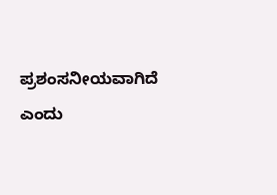ಪ್ರಶಂಸನೀಯವಾಗಿದೆ ಎಂದು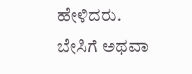ಹೇಳಿದರು.
ಬೇಸಿಗೆ ಅಥವಾ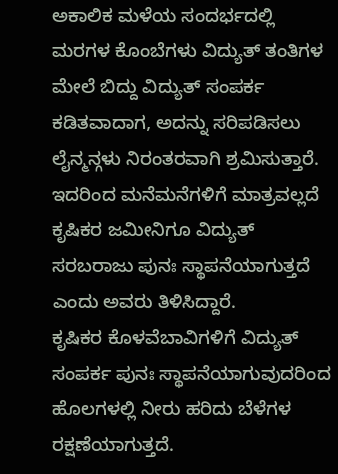ಅಕಾಲಿಕ ಮಳೆಯ ಸಂದರ್ಭದಲ್ಲಿ ಮರಗಳ ಕೊಂಬೆಗಳು ವಿದ್ಯುತ್ ತಂತಿಗಳ ಮೇಲೆ ಬಿದ್ದು ವಿದ್ಯುತ್ ಸಂಪರ್ಕ ಕಡಿತವಾದಾಗ, ಅದನ್ನು ಸರಿಪಡಿಸಲು ಲೈನ್ಮನ್ಗಳು ನಿರಂತರವಾಗಿ ಶ್ರಮಿಸುತ್ತಾರೆ. ಇದರಿಂದ ಮನೆಮನೆಗಳಿಗೆ ಮಾತ್ರವಲ್ಲದೆ ಕೃಷಿಕರ ಜಮೀನಿಗೂ ವಿದ್ಯುತ್ ಸರಬರಾಜು ಪುನಃ ಸ್ಥಾಪನೆಯಾಗುತ್ತದೆ ಎಂದು ಅವರು ತಿಳಿಸಿದ್ದಾರೆ.
ಕೃಷಿಕರ ಕೊಳವೆಬಾವಿಗಳಿಗೆ ವಿದ್ಯುತ್ ಸಂಪರ್ಕ ಪುನಃ ಸ್ಥಾಪನೆಯಾಗುವುದರಿಂದ ಹೊಲಗಳಲ್ಲಿ ನೀರು ಹರಿದು ಬೆಳೆಗಳ ರಕ್ಷಣೆಯಾಗುತ್ತದೆ.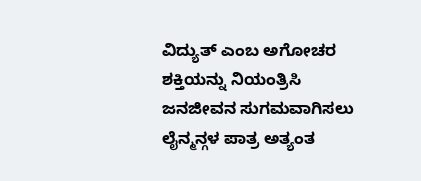ವಿದ್ಯುತ್ ಎಂಬ ಅಗೋಚರ ಶಕ್ತಿಯನ್ನು ನಿಯಂತ್ರಿಸಿ ಜನಜೀವನ ಸುಗಮವಾಗಿಸಲು ಲೈನ್ಮನ್ಗಳ ಪಾತ್ರ ಅತ್ಯಂತ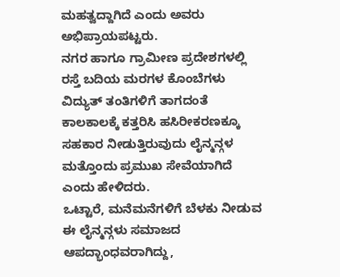ಮಹತ್ವದ್ದಾಗಿದೆ ಎಂದು ಅವರು ಅಭಿಪ್ರಾಯಪಟ್ಟರು.
ನಗರ ಹಾಗೂ ಗ್ರಾಮೀಣ ಪ್ರದೇಶಗಳಲ್ಲಿ ರಸ್ತೆ ಬದಿಯ ಮರಗಳ ಕೊಂಬೆಗಳು ವಿದ್ಯುತ್ ತಂತಿಗಳಿಗೆ ತಾಗದಂತೆ ಕಾಲಕಾಲಕ್ಕೆ ಕತ್ತರಿಸಿ ಹಸಿರೀಕರಣಕ್ಕೂ ಸಹಕಾರ ನೀಡುತ್ತಿರುವುದು ಲೈನ್ಮನ್ಗಳ ಮತ್ತೊಂದು ಪ್ರಮುಖ ಸೇವೆಯಾಗಿದೆ ಎಂದು ಹೇಳಿದರು.
ಒಟ್ಟಾರೆ, ಮನೆಮನೆಗಳಿಗೆ ಬೆಳಕು ನೀಡುವ ಈ ಲೈನ್ಮನ್ಗಳು ಸಮಾಜದ ಆಪದ್ಭಾಂಧವರಾಗಿದ್ದು,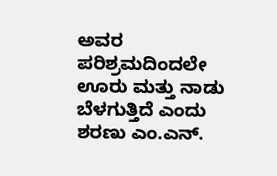ಅವರ ಪರಿಶ್ರಮದಿಂದಲೇ ಊರು ಮತ್ತು ನಾಡು ಬೆಳಗುತ್ತಿದೆ ಎಂದು ಶರಣು ಎಂ.ಎನ್.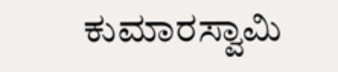ಕುಮಾರಸ್ವಾಮಿ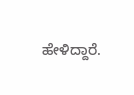ಹೇಳಿದ್ದಾರೆ.